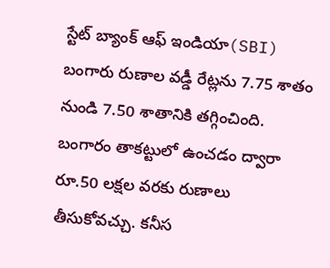స్టేట్ బ్యాంక్ ఆఫ్ ఇండియా(SBI) బంగారు రుణాల వడ్డీ రేట్లను 7.75 శాతం నుండి 7.50 శాతానికి తగ్గించింది. బంగారం తాకట్టులో ఉంచడం ద్వారా రూ.50 లక్షల వరకు రుణాలు తీసుకోవచ్చు. కనీస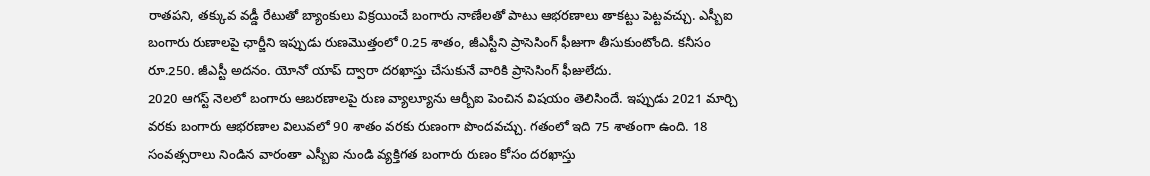రాతపని, తక్కువ వడ్డీ రేటుతో బ్యాంకులు విక్రయించే బంగారు నాణేలతో పాటు ఆభరణాలు తాకట్టు పెట్టవచ్చు. ఎస్బీఐ బంగారు రుణాలపై ఛార్జీని ఇప్పుడు రుణమొత్తంలో 0.25 శాతం, జీఎస్టీని ప్రాసెసింగ్ ఫీజుగా తీసుకుంటోంది. కనీసం రూ.250. జీఎస్టీ అదనం. యోనో యాప్ ద్వారా దరఖాస్తు చేసుకునే వారికి ప్రాసెసింగ్ ఫీజులేదు.
2020 ఆగస్ట్ నెలలో బంగారు ఆబరణాలపై రుణ వ్యాల్యూను ఆర్బీఐ పెంచిన విషయం తెలిసిందే. ఇప్పుడు 2021 మార్చి వరకు బంగారు ఆభరణాల విలువలో 90 శాతం వరకు రుణంగా పొందవచ్చు. గతంలో ఇది 75 శాతంగా ఉంది. 18 సంవత్సరాలు నిండిన వారంతా ఎస్బీఐ నుండి వ్యక్తిగత బంగారు రుణం కోసం దరఖాస్తు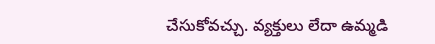చేసుకోవచ్చు. వ్యక్తులు లేదా ఉమ్మడి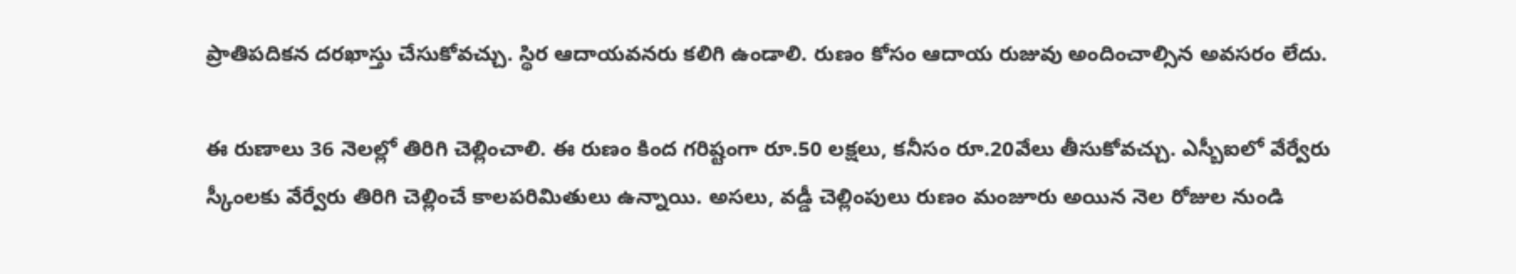ప్రాతిపదికన దరఖాస్తు చేసుకోవచ్చు. స్థిర ఆదాయవనరు కలిగి ఉండాలి. రుణం కోసం ఆదాయ రుజువు అందించాల్సిన అవసరం లేదు.

ఈ రుణాలు 36 నెలల్లో తిరిగి చెల్లించాలి. ఈ రుణం కింద గరిష్టంగా రూ.50 లక్షలు, కనీసం రూ.20వేలు తీసుకోవచ్చు. ఎస్బీఐలో వేర్వేరు స్కీంలకు వేర్వేరు తిరిగి చెల్లించే కాలపరిమితులు ఉన్నాయి. అసలు, వడ్డీ చెల్లింపులు రుణం మంజూరు అయిన నెల రోజుల నుండి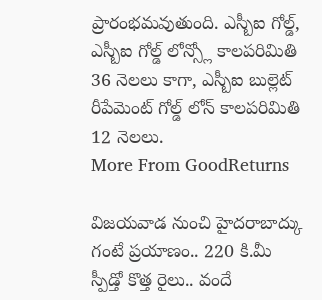ప్రారంభమవుతుంది. ఎస్బీఐ గోల్డ్, ఎస్బీఐ గోల్డ్ లోన్స్లో కాలపరిమితి 36 నెలలు కాగా, ఎస్బీఐ బుల్లెట్ రీపేమెంట్ గోల్డ్ లోన్ కాలపరిమితి 12 నెలలు.
More From GoodReturns

విజయవాడ నుంచి హైదరాబాద్కు గంటే ప్రయాణం.. 220 కి.మీ స్పీడ్తో కొత్త రైలు.. వందే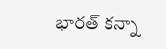భారత్ కన్నా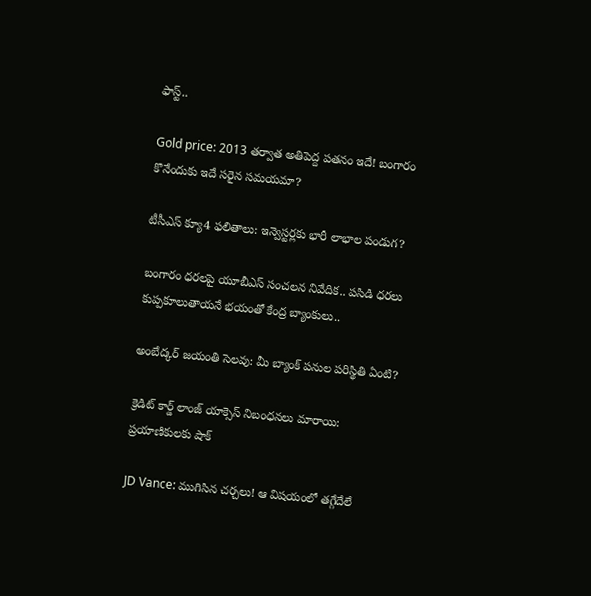ఫాస్ట్..

Gold price: 2013 తర్వాత అతిపెద్ద పతనం ఇదే! బంగారం కొనేందుకు ఇదే సరైన సమయమా?

టీసీఎస్ క్యూ4 ఫలితాలు: ఇన్వెస్టర్లకు భారీ లాభాల పండుగ?

బంగారం ధరలపై యూబీఎస్ సంచలన నివేదిక.. పసిడి ధరలు కుప్పకూలుతాయనే భయంతో కేంద్ర బ్యాంకులు..

అంబేద్కర్ జయంతి సెలవు: మీ బ్యాంక్ పనుల పరిస్థితి ఏంటి?

క్రెడిట్ కార్డ్ లాంజ్ యాక్సెస్ నిబంధనలు మారాయి: ప్రయాణికులకు షాక్

JD Vance: ముగిసిన చర్చలు! ఆ విషయంలో తగ్గేదేలే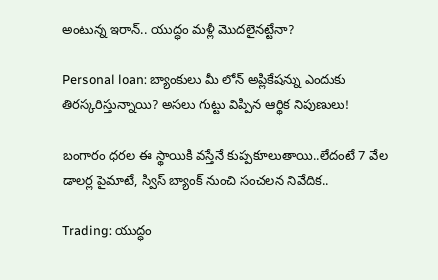అంటున్న ఇరాన్.. యుద్ధం మళ్లీ మొదలైనట్టేనా?

Personal loan: బ్యాంకులు మీ లోన్ అప్లికేషన్ను ఎందుకు తిరస్కరిస్తున్నాయి? అసలు గుట్టు విప్పిన ఆర్థిక నిపుణులు!

బంగారం ధరల ఈ స్థాయికి వస్తేనే కుప్పకూలుతాయి..లేదంటే 7 వేల డాలర్ల పైమాటే, స్విస్ బ్యాంక్ నుంచి సంచలన నివేదిక..

Trading: యుద్ధం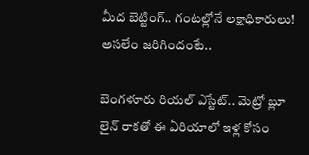మీద బెట్టింగ్.. గంటల్లోనే లక్షాధికారులు! అసలేం జరిగిందంటే..

బెంగళూరు రియల్ ఎస్టేట్.. మెట్రో బ్లూ లైన్ రాకతో ఈ ఏరియాలో ఇళ్ల కోసం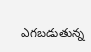ఎగబడుతున్న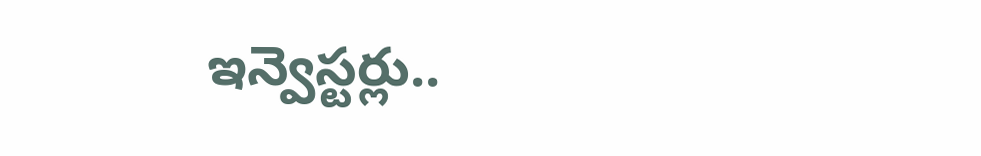ఇన్వెస్టర్లు..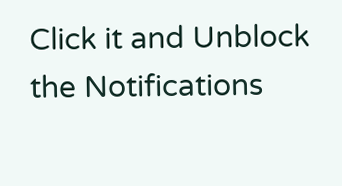Click it and Unblock the Notifications